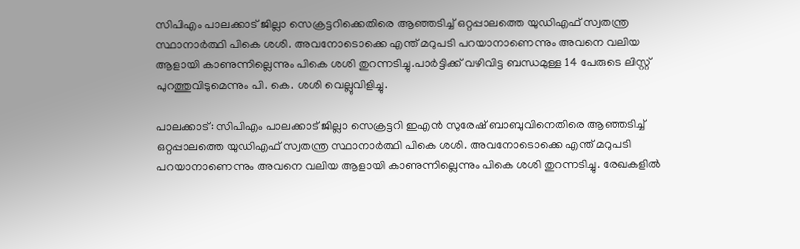സിപിഎം പാലക്കാട് ജില്ലാ സെക്രട്ടറിക്കെതിരെ ആഞ്ഞടിച്ച് ഒറ്റപ്പാലത്തെ യുഡിഎഫ് സ്വതന്ത്ര സ്ഥാനാര്‍ത്ഥി പികെ ശശി. അവനോടൊക്കെ എന്ത് മറുപടി പറയാനാണെന്നും അവനെ വലിയ ആളായി കാണുന്നില്ലെന്നും പികെ ശശി തുറന്നടിച്ചു.പാർട്ടിക്ക് വഴിവിട്ട ബന്ധമുള്ള 14 പേരുടെ ലിസ്റ്റ് പുറത്തുവിടുമെന്നും പി. കെ. ശശി വെല്ലുവിളിച്ചു.

പാലക്കാട്: സിപിഎം പാലക്കാട് ജില്ലാ സെക്രട്ടറി ഇഎൻ സുരേഷ് ബാബുവിനെതിരെ ആഞ്ഞടിച്ച് ഒറ്റപ്പാലത്തെ യുഡിഎഫ് സ്വതന്ത്ര സ്ഥാനാര്‍ത്ഥി പികെ ശശി. അവനോടൊക്കെ എന്ത് മറുപടി പറയാനാണെന്നും അവനെ വലിയ ആളായി കാണുന്നില്ലെന്നും പികെ ശശി തുറന്നടിച്ചു. രേഖകളിൽ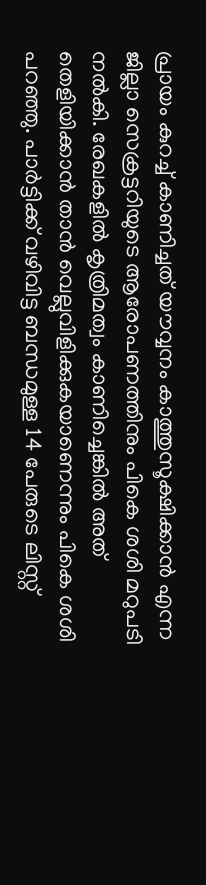പ്രായം കുറച്ച് കാണിച്ചത് യൗവ്വനം കാത്തുസൂക്ഷിക്കാൻ എന്ന ജില്ലാ സെക്രട്ടറിയുടെ ആരോപണത്തിനും പികെ ശശി മറുപടി നൽകി. രേഖകളിൽ കൃത്രിമത്വം കാണിച്ചെങ്കിൽ അത് തെളിയിക്കാൻ താൻ വെല്ലുവിളിക്കുകയാണെന്നും പികെ ശശി പറഞ്ഞു. പാർട്ടിക്ക് വഴിവിട്ട ബന്ധമുള്ള 14 പേരുടെ ലിസ്റ്റ്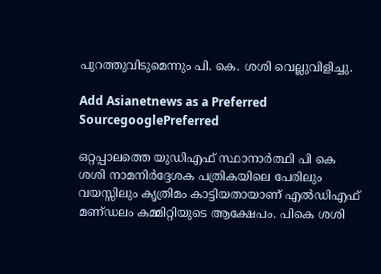പുറത്തുവിടുമെന്നും പി. കെ. ശശി വെല്ലുവിളിച്ചു.

Add Asianetnews as a Preferred SourcegooglePreferred

ഒറ്റപ്പാലത്തെ യുഡിഎഫ് സ്ഥാനാർത്ഥി പി കെ ശശി നാമനിർദ്ദേശക പത്രികയിലെ പേരിലും വയസ്സിലും കൃത്രിമം കാട്ടിയതായാണ് എൽഡിഎഫ് മണ്‌ഡലം കമ്മിറ്റിയുടെ ആക്ഷേപം. പികെ ശശി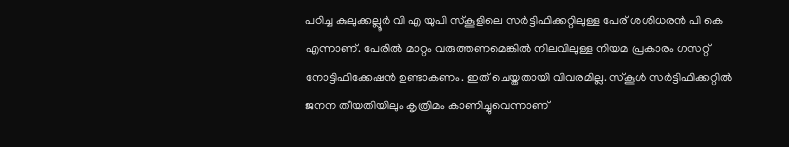പഠിച്ച കുലുക്കല്ലൂർ വി എ യുപി സ്‌കൂളിലെ സർട്ടിഫിക്കറ്റിലുള്ള പേര് ശശിധരൻ പി കെ എന്നാണ്. പേരിൽ മാറ്റം വരുത്തണമെങ്കിൽ നിലവിലുള്ള നിയമ പ്രകാരം ഗസറ്റ് നോട്ടിഫിക്കേഷൻ ഉണ്ടാകണം. ഇത് ചെയ്തതായി വിവരമില്ല. സ്‌കൂൾ സർട്ടിഫിക്കറ്റിൽ ജനന തീയതിയിലും കൃത്രിമം കാണിച്ചുവെന്നാണ്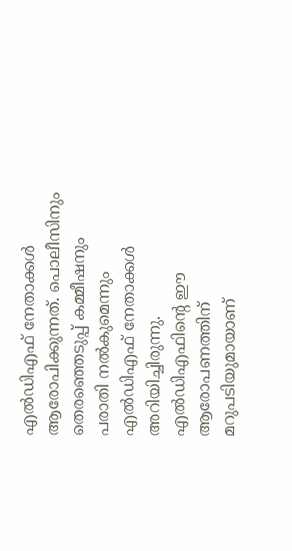എൽഡിഎഫ് നേതാക്കൾ ആരോപിക്കുന്നത്. പൊലീസിനും തെരഞ്ഞെടുപ്പ് കമ്മീഷനും പരാതി നൽകുമെന്നും എൽഡിഎഫ് നേതാക്കൾ അറിയിച്ചിരുന്നു. എൽഡിഎഫിന്‍റെ ഈ ആരോപണത്തിന് മറുപടിയുമായാണ്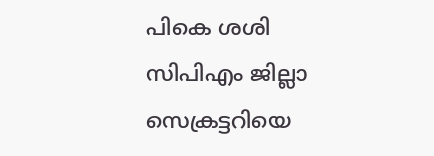പികെ ശശി സിപിഎം ജില്ലാ സെക്രട്ടറിയെ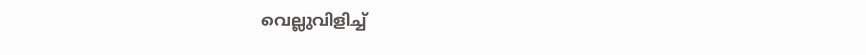വെല്ലുവിളിച്ച്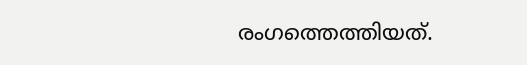രംഗത്തെത്തിയത്.